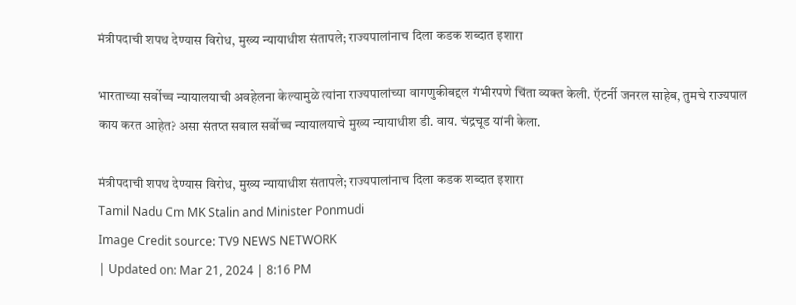मंत्रीपदाची शपथ देण्यास विरोध, मुख्य न्यायाधीश संतापले; राज्यपालांनाच दिला कडक शब्दात इशारा

भारताच्या सर्वोच्च न्यायालयाची अवहेलना केल्यामुळे त्यांना राज्यपालांच्या वागणुकीबद्दल गंभीरपणे चिंता व्यक्त केली. ऍटर्नी जनरल साहेब, तुमचे राज्यपाल काय करत आहेत? असा संतप्त सवाल सर्वोच्च न्यायालयाचे मुख्य न्यायाधीश डी. वाय. चंद्रचूड यांनी केला.

मंत्रीपदाची शपथ देण्यास विरोध, मुख्य न्यायाधीश संतापले; राज्यपालांनाच दिला कडक शब्दात इशारा
Tamil Nadu Cm MK Stalin and Minister Ponmudi
Image Credit source: TV9 NEWS NETWORK
| Updated on: Mar 21, 2024 | 8:16 PM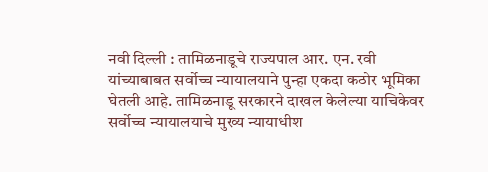नवी दिल्ली : तामिळनाडूचे राज्यपाल आर. एन. रवी यांच्याबाबत सर्वोच्च न्यायालयाने पुन्हा एकदा कठोर भूमिका घेतली आहे. तामिळनाडू सरकारने दाखल केलेल्या याचिकेवर सर्वोच्च न्यायालयाचे मुख्य न्यायाधीश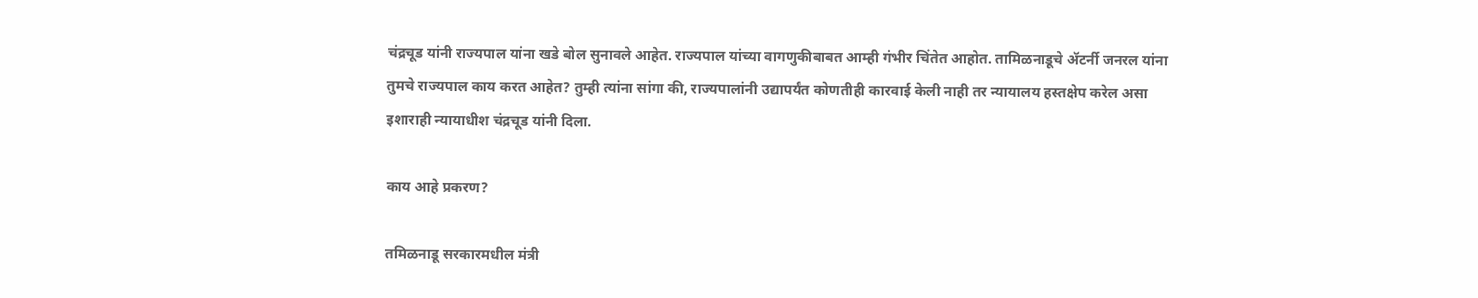चंद्रचूड यांनी राज्यपाल यांना खडे बोल सुनावले आहेत. राज्यपाल यांच्या वागणुकीबाबत आम्ही गंभीर चिंतेत आहोत. तामिळनाडूचे ॲटर्नी जनरल यांना तुमचे राज्यपाल काय करत आहेत? तुम्ही त्यांना सांगा की, राज्यपालांनी उद्यापर्यंत कोणतीही कारवाई केली नाही तर न्यायालय हस्तक्षेप करेल असा इशाराही न्यायाधीश चंद्रचूड यांनी दिला.

काय आहे प्रकरण?

तमिळनाडू सरकारमधील मंत्री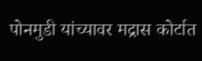पोनमुडी यांच्यावर मद्रास कोर्टात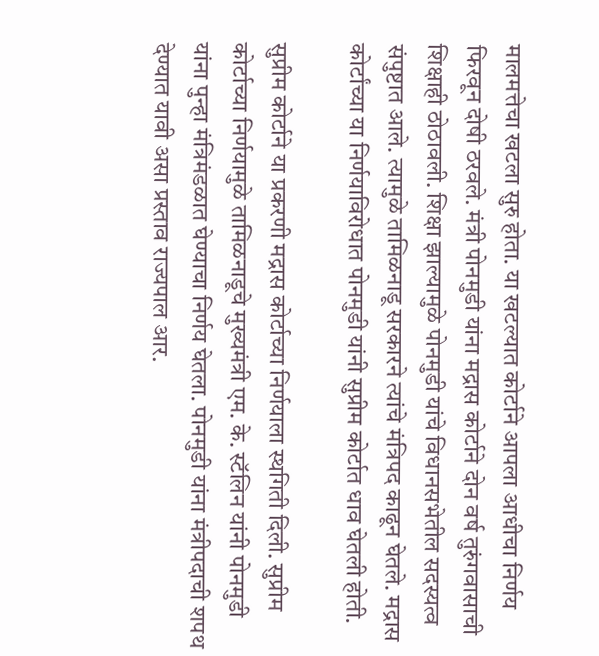मालमत्तेचा खटला सुरु होता. या खटल्यात कोर्टाने आपला आधीचा निर्णय फिरवून दोषी ठरवले. मंत्री पोनमुडी यांना मद्रास कोर्टाने दोन वर्ष तुरुंगवासाची शिक्षाही ठोठावली. शिक्षा झाल्यामुळे पोनमुडी यांचे विधानसभेतील सदस्यत्व संपुष्टात आले. त्यामुळे तामिळनाडू सरकारने त्यांचे मंत्रिपद काढून घेतले. मद्रास कोर्टांच्या या निर्णयाविरोधात पोनमुडी यांनी सुप्रीम कोर्टात धाव घेतली होती.

सुप्रीम कोर्टाने या प्रकरणी मद्रास कोर्टाच्या निर्णयाला स्थगिती दिली. सुप्रीम कोर्टाच्या निर्णयामुळे तामिळनाडूचे मुख्यमंत्री एम. के. स्टॅलिन यांनी पोनमुडी यांना पुन्हा मंत्रिमंडळात घेण्याचा निर्णय घेतला. पोनमुडी यांना मंत्रीपदाची शपथ देण्यात यावी असा प्रस्ताव राज्यपाल आर.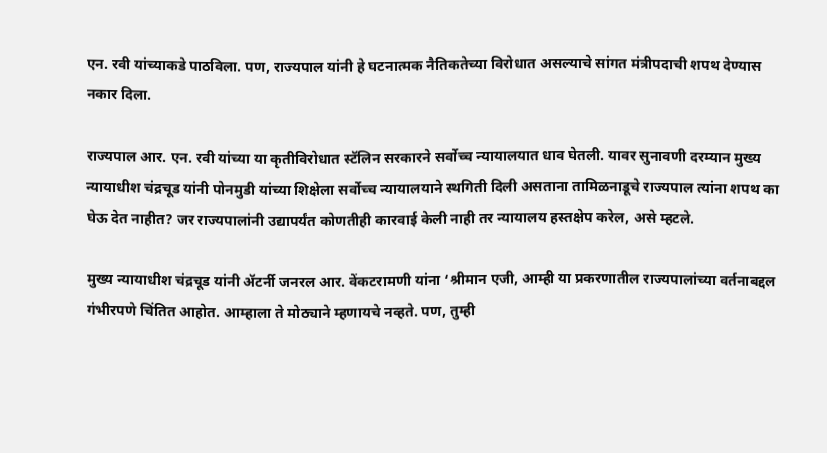एन. रवी यांच्याकडे पाठविला. पण, राज्यपाल यांनी हे घटनात्मक नैतिकतेच्या विरोधात असल्याचे सांगत मंत्रीपदाची शपथ देण्यास नकार दिला.

राज्यपाल आर. एन. रवी यांच्या या कृतीविरोधात स्टॅलिन सरकारने सर्वोच्च न्यायालयात धाव घेतली. यावर सुनावणी दरम्यान मुख्य न्यायाधीश चंद्रचूड यांनी पोनमुडी यांच्या शिक्षेला सर्वोच्च न्यायालयाने स्थगिती दिली असताना तामिळनाडूचे राज्यपाल त्यांना शपथ का घेऊ देत नाहीत? जर राज्यपालांनी उद्यापर्यंत कोणतीही कारवाई केली नाही तर न्यायालय हस्तक्षेप करेल, असे म्हटले.

मुख्य न्यायाधीश चंद्रचूड यांनी ॲटर्नी जनरल आर. वेंकटरामणी यांना ‘श्रीमान एजी, आम्ही या प्रकरणातील राज्यपालांच्या वर्तनाबद्दल गंभीरपणे चिंतित आहोत. आम्हाला ते मोठ्याने म्हणायचे नव्हते. पण, तुम्ही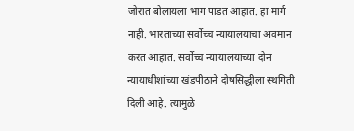जोरात बोलायला भाग पाडत आहात. हा मार्ग नाही. भारताच्या सर्वोच्च न्यायालयाचा अवमान करत आहात. सर्वोच्च न्यायालयाच्या दोन न्यायाधीशांच्या खंडपीठाने दोषसिद्धीला स्थगिती दिली आहे. त्यामुळे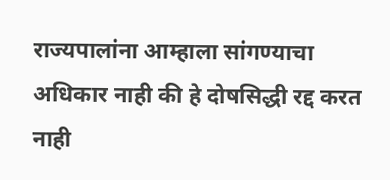राज्यपालांना आम्हाला सांगण्याचा अधिकार नाही की हे दोषसिद्धी रद्द करत नाही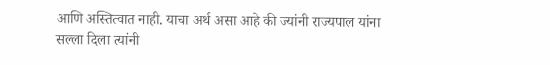आणि अस्तित्वात नाही. याचा अर्थ असा आहे की ज्यांनी राज्यपाल यांना सल्ला दिला त्यांनी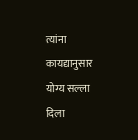त्यांना कायद्यानुसार योग्य सल्ला दिला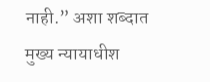नाही.” अशा शब्दात मुख्य न्यायाधीश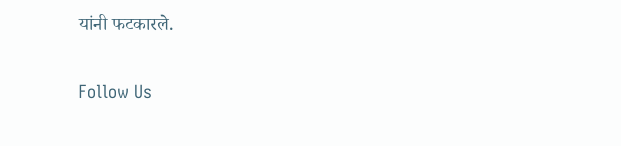यांनी फटकारले.

Follow Us